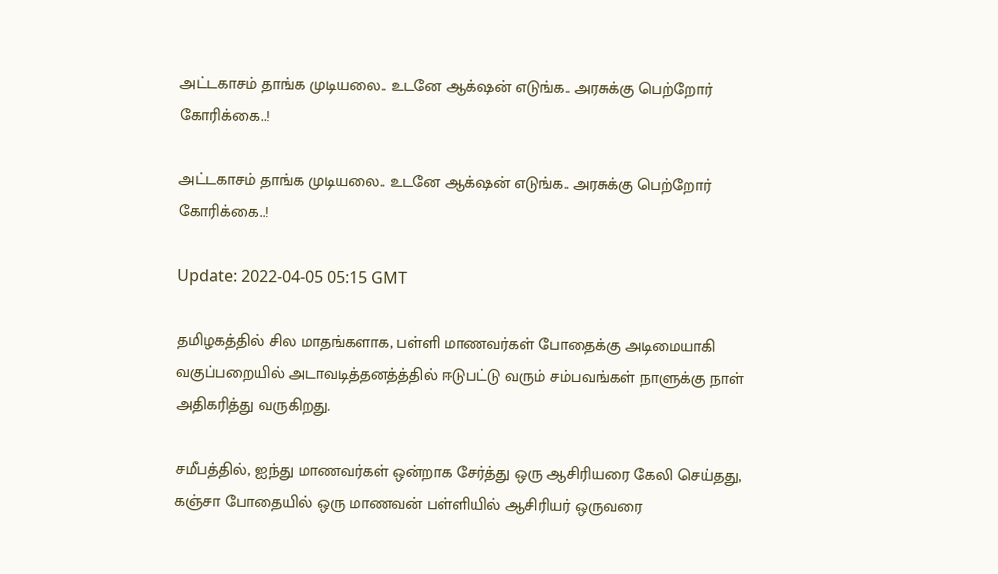அட்டகாசம் தாங்க முடியலை.. உடனே ஆக்‌ஷன் எடுங்க.. அரசுக்கு பெற்றோர் கோரிக்கை..!

அட்டகாசம் தாங்க முடியலை.. உடனே ஆக்‌ஷன் எடுங்க.. அரசுக்கு பெற்றோர் கோரிக்கை..!

Update: 2022-04-05 05:15 GMT

தமிழகத்தில் சில மாதங்களாக, பள்ளி மாணவர்கள் போதைக்கு அடிமையாகி வகுப்பறையில் அடாவடித்தனத்த்தில் ஈடுபட்டு வரும் சம்பவங்கள் நாளுக்கு நாள் அதிகரித்து வருகிறது.

சமீபத்தில், ஐந்து மாணவர்கள் ஒன்றாக சேர்த்து ஒரு ஆசிரியரை கேலி செய்தது, கஞ்சா போதையில் ஒரு மாணவன் பள்ளியில் ஆசிரியர் ஒருவரை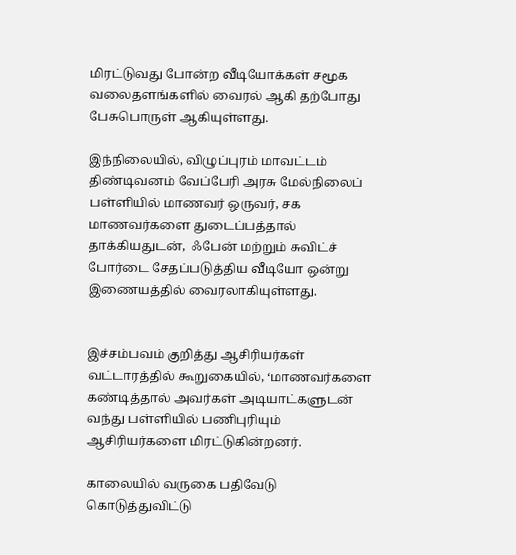மிரட்டுவது போன்ற வீடியோக்கள் சமூக வலைதளங்களில் வைரல் ஆகி தற்போது பேசுபொருள் ஆகியுள்ளது.

இந்நிலையில், விழுப்புரம் மாவட்டம் திண்டிவனம் வேப்பேரி அரசு மேல்நிலைப் பள்ளியில் மாணவர் ஒருவர், சக மாணவர்களை துடைப்பத்தால் தாக்கியதுடன்,  ஃபேன் மற்றும் சுவிட்ச் போர்டை சேதப்படுத்திய வீடியோ ஒன்று இணையத்தில் வைரலாகியுள்ளது.


இச்சம்பவம் குறித்து ஆசிரியர்கள் வட்டாரத்தில் கூறுகையில், ‘மாணவர்களை கண்டித்தால் அவர்கள் அடியாட்களுடன் வந்து பள்ளியில் பணிபுரியும் ஆசிரியர்களை மிரட்டுகின்றனர்.

காலையில் வருகை பதிவேடு கொடுத்துவிட்டு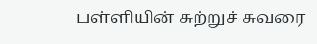பள்ளியின் சுற்றுச் சுவரை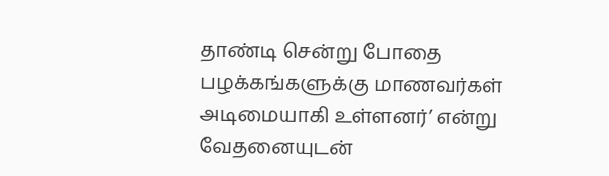தாண்டி சென்று போதை பழக்கங்களுக்கு மாணவர்கள் அடிமையாகி உள்ளனர்’ என்று வேதனையுடன்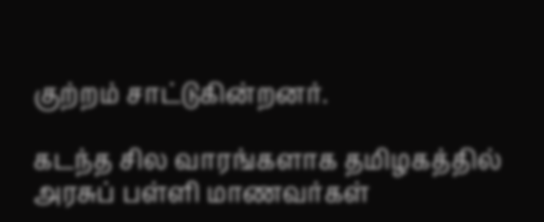குற்றம் சாட்டுகின்றனர்.

கடந்த சில வாரங்களாக தமிழகத்தில் அரசுப் பள்ளி மாணவர்கள்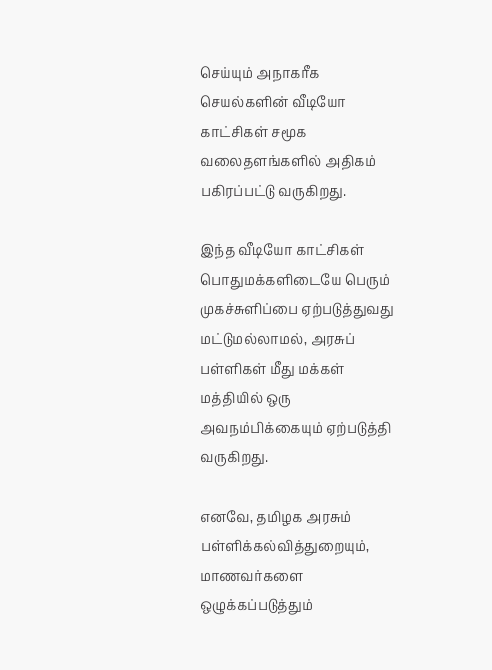செய்யும் அநாகரீக செயல்களின் வீடியோ காட்சிகள் சமூக வலைதளங்களில் அதிகம் பகிரப்பட்டு வருகிறது.

இந்த வீடியோ காட்சிகள் பொதுமக்களிடையே பெரும் முகச்சுளிப்பை ஏற்படுத்துவது மட்டுமல்லாமல், அரசுப் பள்ளிகள் மீது மக்கள் மத்தியில் ஒரு அவநம்பிக்கையும் ஏற்படுத்தி வருகிறது.

எனவே, தமிழக அரசும் பள்ளிக்கல்வித்துறையும், மாணவர்களை ஒழுக்கப்படுத்தும்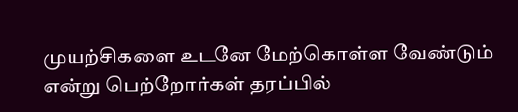முயற்சிகளை உடனே மேற்கொள்ள வேண்டும் என்று பெற்றோர்கள் தரப்பில்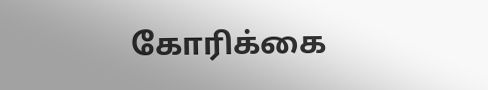கோரிக்கை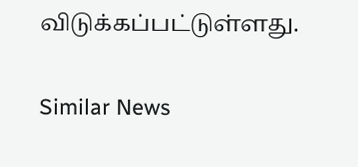விடுக்கப்பட்டுள்ளது.

Similar News